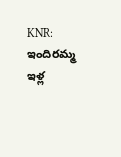KNR: ఇందిరమ్మ ఇళ్ల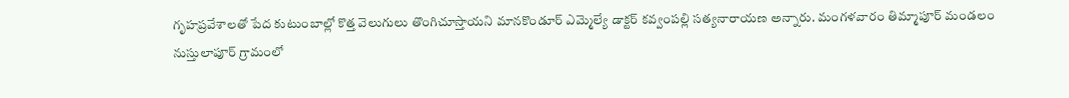గృహప్రవేశాలతో పేద కుటుంబాల్లో కొత్త వెలుగులు తొంగిచూస్తాయని మానకొండూర్ ఎమ్మెల్యే డాక్టర్ కవ్వంపల్లి సత్యనారాయణ అన్నారు. మంగళవారం తిమ్మాపూర్ మండలం నుస్తులాపూర్ గ్రామంలో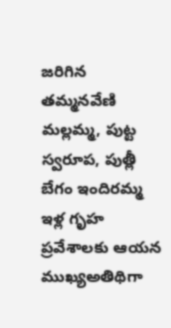జరిగిన తమ్మనవేణి మల్లమ్మ, పుట్ట స్వరూప, పుత్లీ బేగం ఇందిరమ్మ ఇళ్ల గృహ ప్రవేశాలకు ఆయన ముఖ్యఅతిథిగా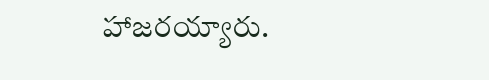హాజరయ్యారు.